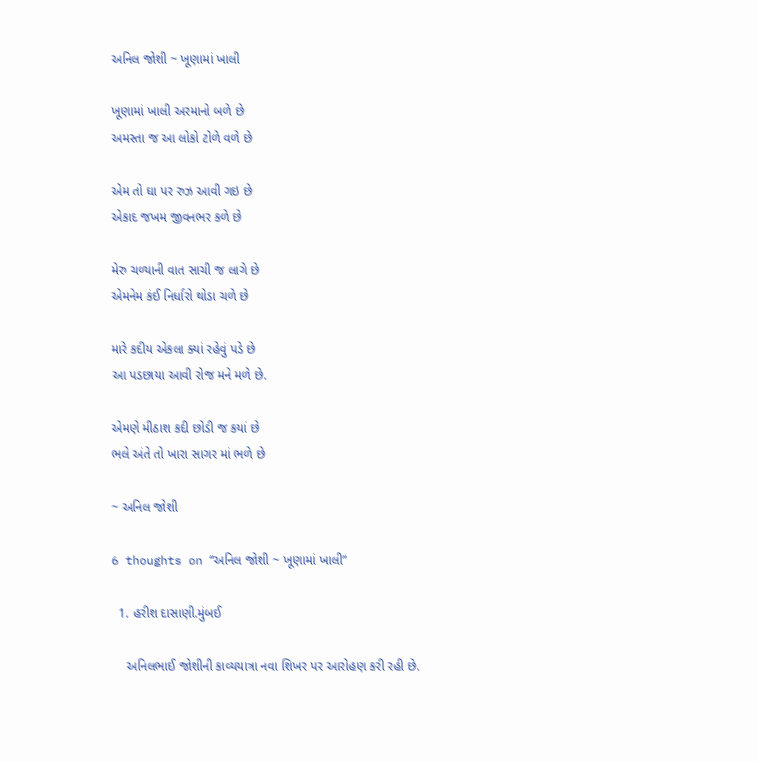અનિલ જોશી ~ ખૂણામાં ખાલી

ખૂણામાં ખાલી અરમાનો બળે છે
અમસ્તા જ આ લોકો ટોળે વળે છે

એમ તો ઘા પર રુઝ આવી ગઇ છે
એકાદ જખમ જીવનભર કળે છે

મેરુ ચળ્યાની વાત સાચી જ લાગે છે
એમનેમ કંઈ નિર્ધારો થોડા ચળે છે

મારે કદીય એકલા ક્યાં રહેવું પડે છે
આ પડછાયા આવી રોજ મને મળે છે.

એમણે મીઠાશ કદી છોડી જ કયાં છે
ભલે અંતે તો ખારા સાગર માં ભળે છે

~ અનિલ જોશી

6 thoughts on “અનિલ જોશી ~ ખૂણામાં ખાલી”

  1. હરીશ દાસાણી.મુંબઈ

    અનિલભાઈ જોશીની કાવ્યયાત્રા નવા શિખર પર આરોહણ કરી રહી છે.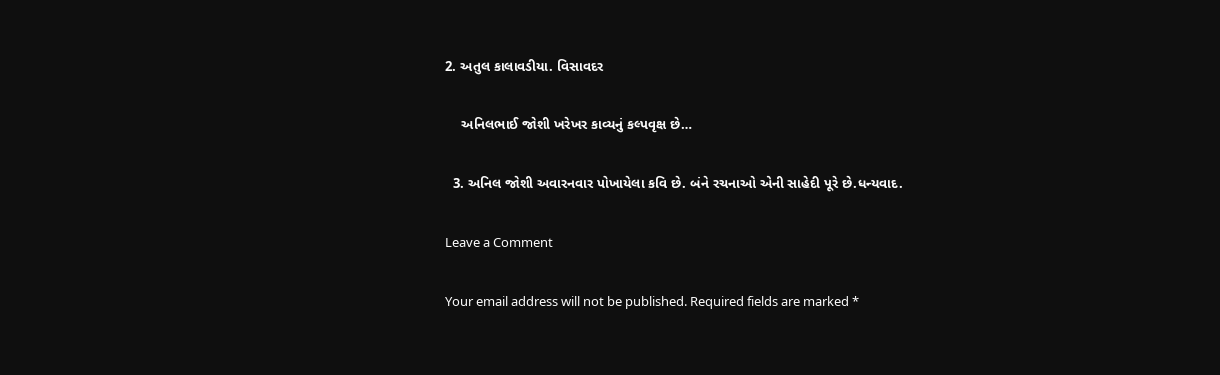2. અતુલ કાલાવડીયા. વિસાવદર

    અનિલભાઈ જોશી ખરેખર કાવ્યનું કલ્પવૃક્ષ છે…

  3. અનિલ જોશી અવારનવાર પોખાયેલા કવિ છે. બંને રચનાઓ એની સાહેદી પૂરે છે.ધન્યવાદ.

Leave a Comment

Your email address will not be published. Required fields are marked *